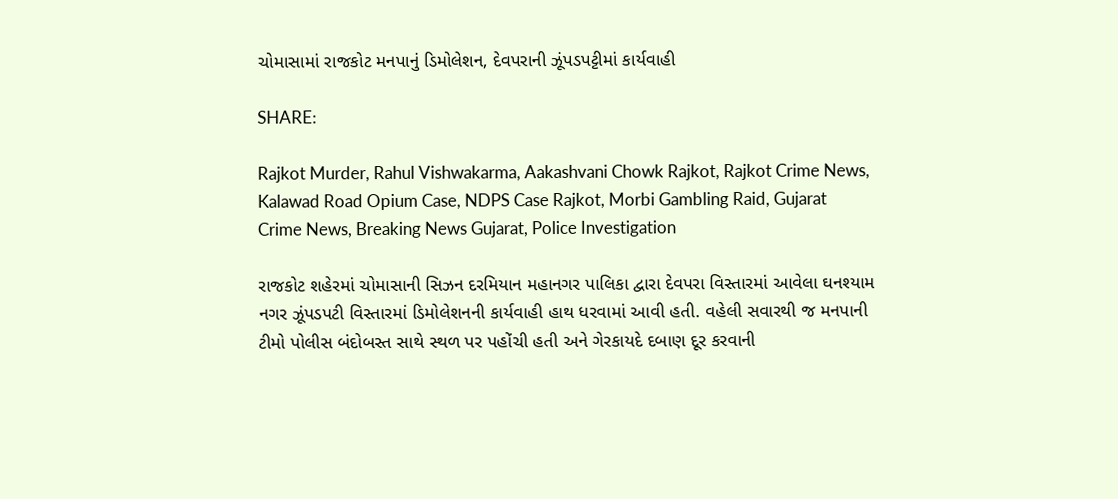ચોમાસામાં રાજકોટ મનપાનું ડિમોલેશન, દેવપરાની ઝૂંપડપટ્ટીમાં કાર્યવાહી

SHARE:

Rajkot Murder, Rahul Vishwakarma, Aakashvani Chowk Rajkot, Rajkot Crime News, Kalawad Road Opium Case, NDPS Case Rajkot, Morbi Gambling Raid, Gujarat Crime News, Breaking News Gujarat, Police Investigation

રાજકોટ શહેરમાં ચોમાસાની સિઝન દરમિયાન મહાનગર પાલિકા દ્વારા દેવપરા વિસ્તારમાં આવેલા ઘનશ્યામ નગર ઝૂંપડપટી વિસ્તારમાં ડિમોલેશનની કાર્યવાહી હાથ ધરવામાં આવી હતી. વહેલી સવારથી જ મનપાની ટીમો પોલીસ બંદોબસ્ત સાથે સ્થળ પર પહોંચી હતી અને ગેરકાયદે દબાણ દૂર કરવાની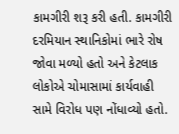કામગીરી શરૂ કરી હતી. કામગીરી દરમિયાન સ્થાનિકોમાં ભારે રોષ જોવા મળ્યો હતો અને કેટલાક લોકોએ ચોમાસામાં કાર્યવાહી સામે વિરોધ પણ નોંધાવ્યો હતો.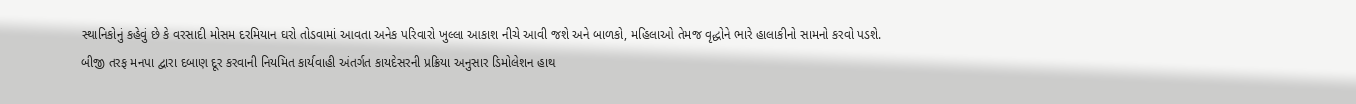સ્થાનિકોનું કહેવું છે કે વરસાદી મોસમ દરમિયાન ઘરો તોડવામાં આવતા અનેક પરિવારો ખુલ્લા આકાશ નીચે આવી જશે અને બાળકો, મહિલાઓ તેમજ વૃદ્ધોને ભારે હાલાકીનો સામનો કરવો પડશે. બીજી તરફ મનપા દ્વારા દબાણ દૂર કરવાની નિયમિત કાર્યવાહી અંતર્ગત કાયદેસરની પ્રક્રિયા અનુસાર ડિમોલેશન હાથ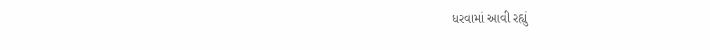ધરવામાં આવી રહ્યું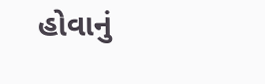હોવાનું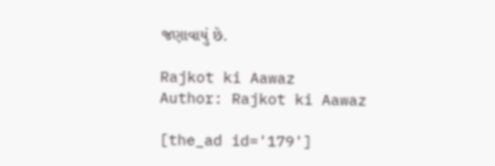જણાવાયું છે.

Rajkot ki Aawaz
Author: Rajkot ki Aawaz

[the_ad id='179']